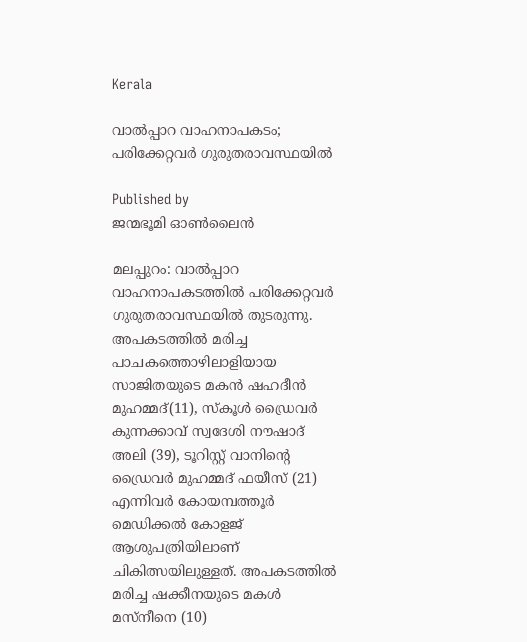Kerala

വാല്‍പ്പാറ വാഹനാപകടം; പരിക്കേറ്റവര്‍ ഗുരുതരാവസ്ഥയില്‍

Published by
ജന്മഭൂമി ഓണ്‍ലൈന്‍

മലപ്പുറം: വാല്‍പ്പാറ വാഹനാപകടത്തില്‍ പരിക്കേറ്റവര്‍ ഗുരുതരാവസ്ഥയില്‍ തുടരുന്നു. അപകടത്തില്‍ മരിച്ച പാചകത്തൊഴിലാളിയായ സാജിതയുടെ മകന്‍ ഷഹദീന്‍ മുഹമ്മദ്(11), സ്‌കൂള്‍ ഡ്രൈവര്‍ കുന്നക്കാവ് സ്വദേശി നൗഷാദ് അലി (39), ടൂറിസ്റ്റ് വാനിന്റെ ഡ്രൈവര്‍ മുഹമ്മദ് ഫയീസ് (21) എന്നിവര്‍ കോയമ്പത്തൂര്‍ മെഡിക്കല്‍ കോളജ് ആശുപത്രിയിലാണ് ചികിത്സയിലുള്ളത്. അപകടത്തില്‍ മരിച്ച ഷക്കീനയുടെ മകള്‍ മസ്‌നീനെ (10)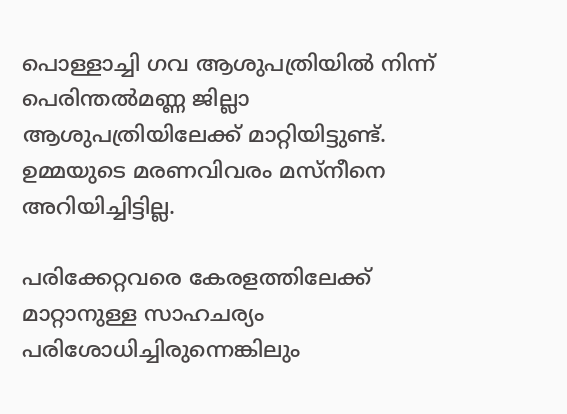പൊള്ളാച്ചി ഗവ ആശുപത്രിയില്‍ നിന്ന് പെരിന്തല്‍മണ്ണ ജില്ലാ ആശുപത്രിയിലേക്ക് മാറ്റിയിട്ടുണ്ട്. ഉമ്മയുടെ മരണവിവരം മസ്‌നീനെ അറിയിച്ചിട്ടില്ല.

പരിക്കേറ്റവരെ കേരളത്തിലേക്ക് മാറ്റാനുള്ള സാഹചര്യം പരിശോധിച്ചിരുന്നെങ്കിലും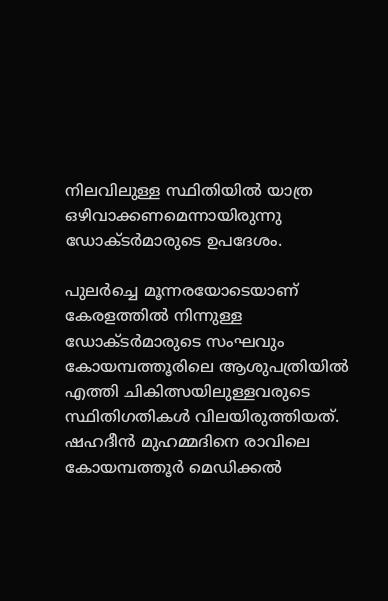നിലവിലുള്ള സ്ഥിതിയില്‍ യാത്ര ഒഴിവാക്കണമെന്നായിരുന്നു ഡോക്ടര്‍മാരുടെ ഉപദേശം.

പുലര്‍ച്ചെ മൂന്നരയോടെയാണ് കേരളത്തില്‍ നിന്നുള്ള ഡോക്ടര്‍മാരുടെ സംഘവും കോയമ്പത്തൂരിലെ ആശുപത്രിയില്‍ എത്തി ചികിത്സയിലുള്ളവരുടെ സ്ഥിതിഗതികള്‍ വിലയിരുത്തിയത്. ഷഹദീന്‍ മുഹമ്മദിനെ രാവിലെ കോയമ്പത്തൂര്‍ മെഡിക്കല്‍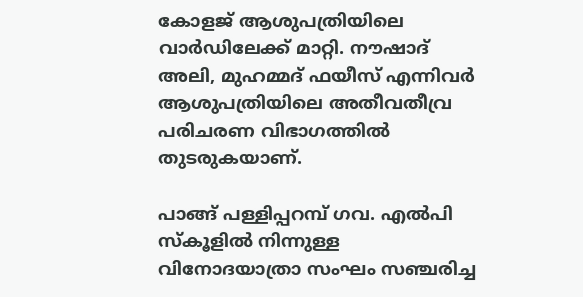കോളജ് ആശുപത്രിയിലെ വാര്‍ഡിലേക്ക് മാറ്റി. നൗഷാദ് അലി, മുഹമ്മദ് ഫയീസ് എന്നിവര്‍ ആശുപത്രിയിലെ അതീവതീവ്ര പരിചരണ വിഭാഗത്തില്‍ തുടരുകയാണ്.

പാങ്ങ് പള്ളിപ്പറമ്പ് ഗവ. എല്‍പി സ്‌കൂളില്‍ നിന്നുള്ള വിനോദയാത്രാ സംഘം സഞ്ചരിച്ച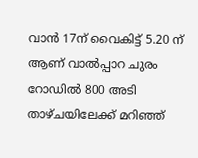വാന്‍ 17ന് വൈകിട്ട് 5.20 ന് ആണ് വാല്‍പ്പാറ ചുരം റോഡില്‍ 800 അടി താഴ്ചയിലേക്ക് മറിഞ്ഞ്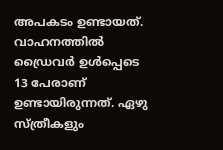അപകടം ഉണ്ടായത്. വാഹനത്തില്‍ ഡ്രൈവര്‍ ഉള്‍പ്പെടെ 13 പേരാണ് ഉണ്ടായിരുന്നത്. ഏഴു സ്ത്രീകളും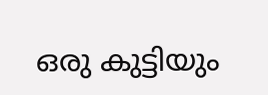ഒരു കുട്ടിയും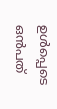ഉള്‍പ്പെടെ ഒന്‍പത്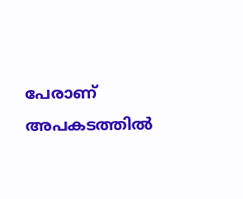പേരാണ് അപകടത്തില്‍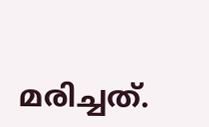മരിച്ചത്.